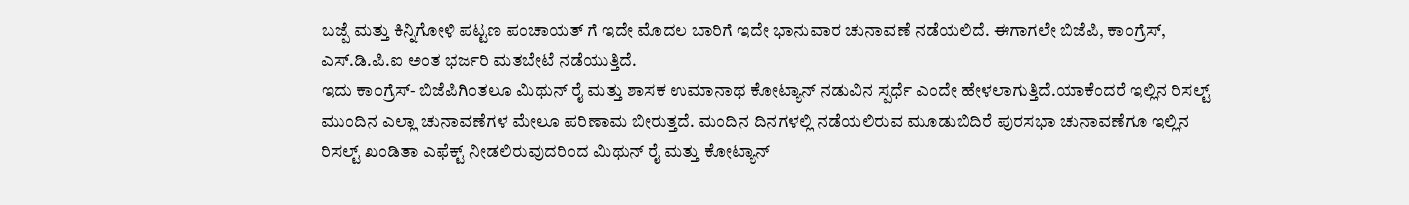ಬಜ್ಪೆ ಮತ್ತು ಕಿನ್ನಿಗೋಳಿ ಪಟ್ಟಣ ಪಂಚಾಯತ್ ಗೆ ಇದೇ ಮೊದಲ ಬಾರಿಗೆ ಇದೇ ಭಾನುವಾರ ಚುನಾವಣೆ ನಡೆಯಲಿದೆ. ಈಗಾಗಲೇ ಬಿಜೆಪಿ, ಕಾಂಗ್ರೆಸ್, ಎಸ್.ಡಿ.ಪಿ.ಐ ಅಂತ ಭರ್ಜರಿ ಮತಬೇಟೆ ನಡೆಯುತ್ತಿದೆ.
ಇದು ಕಾಂಗ್ರೆಸ್- ಬಿಜೆಪಿಗಿಂತಲೂ ಮಿಥುನ್ ರೈ ಮತ್ತು ಶಾಸಕ ಉಮಾನಾಥ ಕೋಟ್ಯಾನ್ ನಡುವಿನ ಸ್ಪರ್ಧೆ ಎಂದೇ ಹೇಳಲಾಗುತ್ತಿದೆ.ಯಾಕೆಂದರೆ ಇಲ್ಲಿನ ರಿಸಲ್ಟ್ ಮುಂದಿನ ಎಲ್ಲಾ ಚುನಾವಣೆಗಳ ಮೇಲೂ ಪರಿಣಾಮ ಬೀರುತ್ತದೆ. ಮಂದಿನ ದಿನಗಳಲ್ಲಿ ನಡೆಯಲಿರುವ ಮೂಡುಬಿದಿರೆ ಪುರಸಭಾ ಚುನಾವಣೆಗೂ ಇಲ್ಲಿನ ರಿಸಲ್ಟ್ ಖಂಡಿತಾ ಎಫೆಕ್ಟ್ ನೀಡಲಿರುವುದರಿಂದ ಮಿಥುನ್ ರೈ ಮತ್ತು ಕೋಟ್ಯಾನ್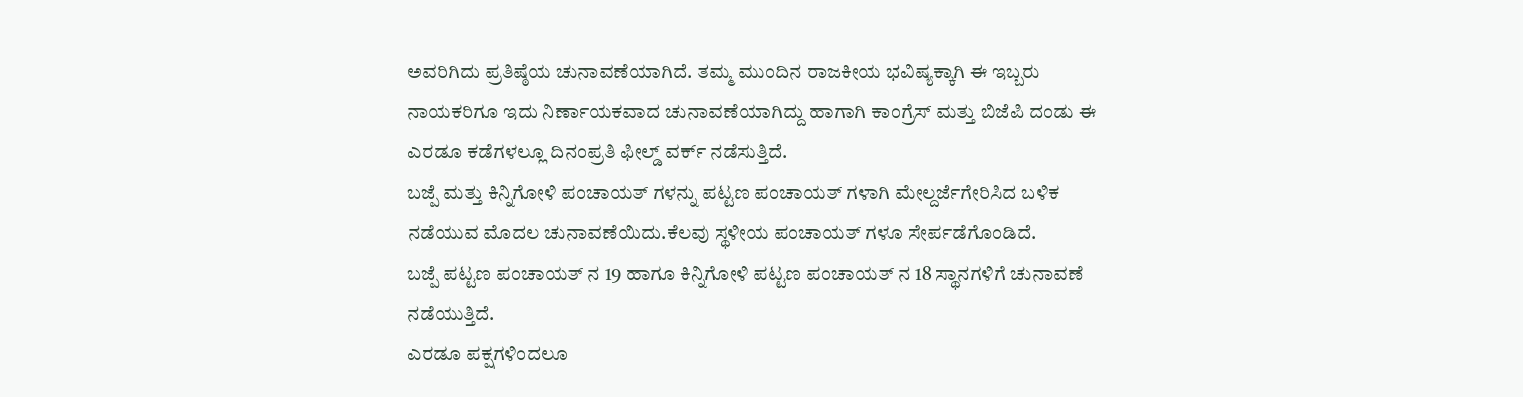ಅವರಿಗಿದು ಪ್ರತಿಷ್ಠೆಯ ಚುನಾವಣೆಯಾಗಿದೆ. ತಮ್ಮ ಮುಂದಿನ ರಾಜಕೀಯ ಭವಿಷ್ಯಕ್ಕಾಗಿ ಈ ಇಬ್ಬರು ನಾಯಕರಿಗೂ ಇದು ನಿರ್ಣಾಯಕವಾದ ಚುನಾವಣೆಯಾಗಿದ್ದು ಹಾಗಾಗಿ ಕಾಂಗ್ರೆಸ್ ಮತ್ತು ಬಿಜೆಪಿ ದಂಡು ಈ ಎರಡೂ ಕಡೆಗಳಲ್ಲೂ ದಿನಂಪ್ರತಿ ಫೀಲ್ಡ್ ವರ್ಕ್ ನಡೆಸುತ್ತಿದೆ.
ಬಜ್ಪೆ ಮತ್ತು ಕಿನ್ನಿಗೋಳಿ ಪಂಚಾಯತ್ ಗಳನ್ನು ಪಟ್ಟಣ ಪಂಚಾಯತ್ ಗಳಾಗಿ ಮೇಲ್ದರ್ಜೆಗೇರಿಸಿದ ಬಳಿಕ ನಡೆಯುವ ಮೊದಲ ಚುನಾವಣೆಯಿದು.ಕೆಲವು ಸ್ಥಳೀಯ ಪಂಚಾಯತ್ ಗಳೂ ಸೇರ್ಪಡೆಗೊಂಡಿದೆ.
ಬಜ್ಪೆ ಪಟ್ಟಣ ಪಂಚಾಯತ್ ನ 19 ಹಾಗೂ ಕಿನ್ನಿಗೋಳಿ ಪಟ್ಟಣ ಪಂಚಾಯತ್ ನ 18 ಸ್ಥಾನಗಳಿಗೆ ಚುನಾವಣೆ ನಡೆಯುತ್ತಿದೆ.
ಎರಡೂ ಪಕ್ಷಗಳಿಂದಲೂ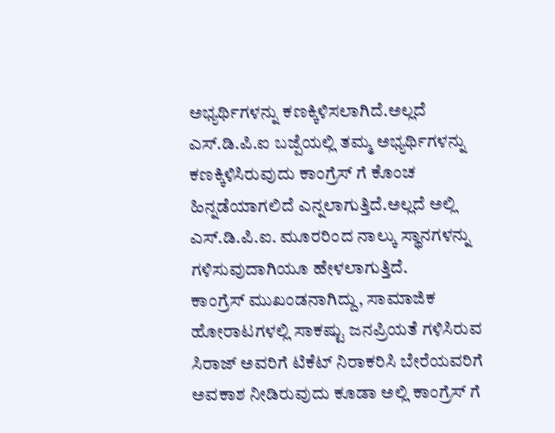ಅಭ್ಯರ್ಥಿಗಳನ್ನು ಕಣಕ್ಕಿಳಿಸಲಾಗಿದೆ.ಅಲ್ಲದೆ ಎಸ್.ಡಿ.ಪಿ.ಐ ಬಜ್ಪೆಯಲ್ಲಿ ತಮ್ಮ ಅಭ್ಯರ್ಥಿಗಳನ್ನು ಕಣಕ್ಕಿಳಿಸಿರುವುದು ಕಾಂಗ್ರೆಸ್ ಗೆ ಕೊಂಚ ಹಿನ್ನಡೆಯಾಗಲಿದೆ ಎನ್ನಲಾಗುತ್ತಿದೆ.ಅಲ್ಲದೆ ಅಲ್ಲಿ ಎಸ್.ಡಿ.ಪಿ.ಐ. ಮೂರರಿಂದ ನಾಲ್ಕು ಸ್ಥಾನಗಳನ್ನು ಗಳಿಸುವುದಾಗಿಯೂ ಹೇಳಲಾಗುತ್ತಿದೆ.
ಕಾಂಗ್ರೆಸ್ ಮುಖಂಡನಾಗಿದ್ದು, ಸಾಮಾಜಿಕ ಹೋರಾಟಗಳಲ್ಲಿ ಸಾಕಷ್ಟು ಜನಪ್ರಿಯತೆ ಗಳಿಸಿರುವ ಸಿರಾಜ್ ಅವರಿಗೆ ಟಿಕೆಟ್ ನಿರಾಕರಿಸಿ ಬೇರೆಯವರಿಗೆ ಅವಕಾಶ ನೀಡಿರುವುದು ಕೂಡಾ ಅಲ್ಲಿ ಕಾಂಗ್ರೆಸ್ ಗೆ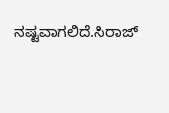ನಷ್ಟವಾಗಲಿದೆ.ಸಿರಾಜ್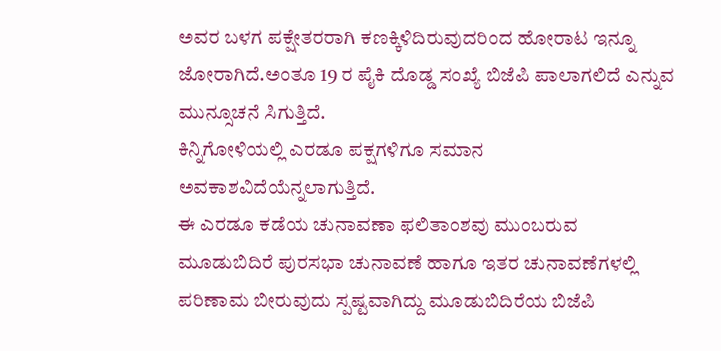ಅವರ ಬಳಗ ಪಕ್ಷೇತರರಾಗಿ ಕಣಕ್ಕಿಳಿದಿರುವುದರಿಂದ ಹೋರಾಟ ಇನ್ನೂ ಜೋರಾಗಿದೆ.ಅಂತೂ 19 ರ ಪೈಕಿ ದೊಡ್ಡ ಸಂಖ್ಯೆ ಬಿಜೆಪಿ ಪಾಲಾಗಲಿದೆ ಎನ್ನುವ ಮುನ್ಸೂಚನೆ ಸಿಗುತ್ತಿದೆ.
ಕಿನ್ನಿಗೋಳಿಯಲ್ಲಿ ಎರಡೂ ಪಕ್ಷಗಳಿಗೂ ಸಮಾನ ಅವಕಾಶವಿದೆಯೆನ್ನಲಾಗುತ್ತಿದೆ.
ಈ ಎರಡೂ ಕಡೆಯ ಚುನಾವಣಾ ಫಲಿತಾಂಶವು ಮುಂಬರುವ ಮೂಡುಬಿದಿರೆ ಪುರಸಭಾ ಚುನಾವಣೆ ಹಾಗೂ ಇತರ ಚುನಾವಣೆಗಳಲ್ಲಿ ಪರಿಣಾಮ ಬೀರುವುದು ಸ್ಪಷ್ಟವಾಗಿದ್ದು ಮೂಡುಬಿದಿರೆಯ ಬಿಜೆಪಿ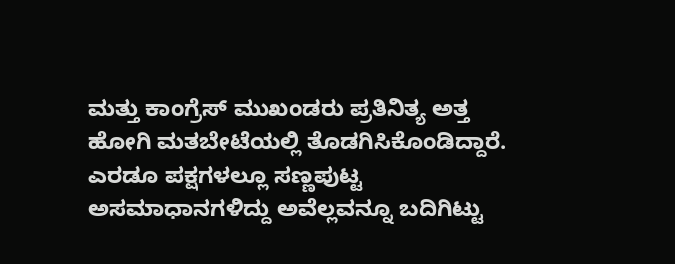ಮತ್ತು ಕಾಂಗ್ರೆಸ್ ಮುಖಂಡರು ಪ್ರತಿನಿತ್ಯ ಅತ್ತ ಹೋಗಿ ಮತಬೇಟೆಯಲ್ಲಿ ತೊಡಗಿಸಿಕೊಂಡಿದ್ದಾರೆ.
ಎರಡೂ ಪಕ್ಷಗಳಲ್ಲೂ ಸಣ್ಣಪುಟ್ಟ ಅಸಮಾಧಾನಗಳಿದ್ದು ಅವೆಲ್ಲವನ್ನೂ ಬದಿಗಿಟ್ಟು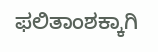ಫಲಿತಾಂಶಕ್ಕಾಗಿ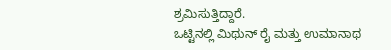ಶ್ರಮಿಸುತ್ತಿದ್ದಾರೆ.
ಒಟ್ಟಿನಲ್ಲಿ ಮಿಥುನ್ ರೈ ಮತ್ತು ಉಮಾನಾಥ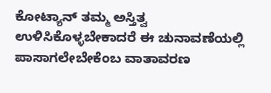ಕೋಟ್ಯಾನ್ ತಮ್ಮ ಅಸ್ತಿತ್ವ ಉಳಿಸಿಕೊಳ್ಳಬೇಕಾದರೆ ಈ ಚುನಾವಣೆಯಲ್ಲಿ ಪಾಸಾಗಲೇಬೇಕೆಂಬ ವಾತಾವರಣ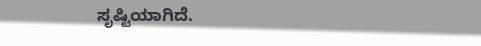ಸೃಷ್ಟಿಯಾಗಿದೆ.